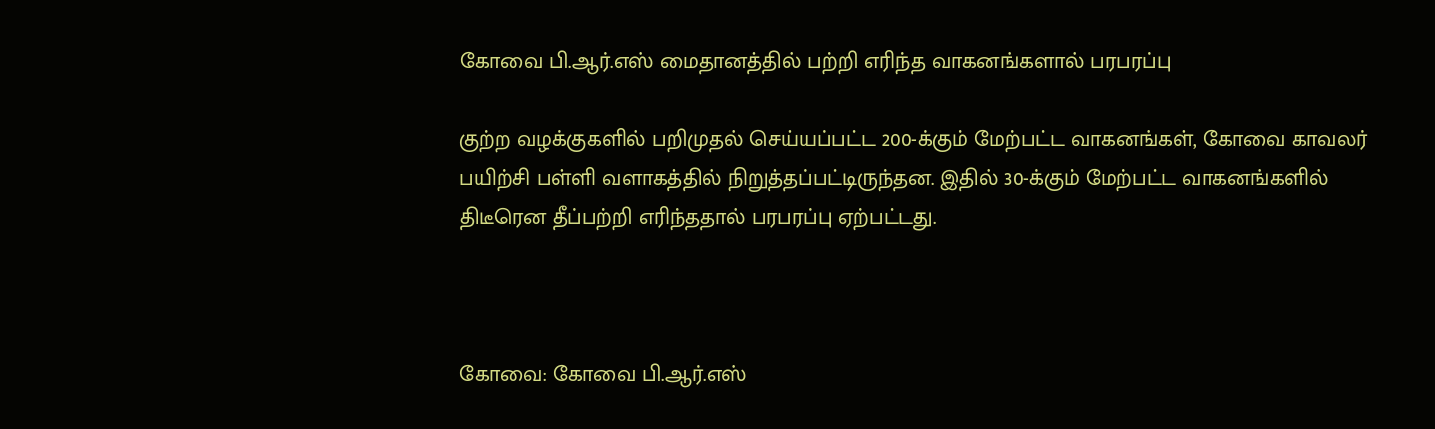கோவை பி.ஆர்.எஸ் மைதானத்தில் பற்றி எரிந்த வாகனங்களால் பரபரப்பு

குற்ற வழக்குகளில் பறிமுதல் செய்யப்பட்ட 200-க்கும் மேற்பட்ட வாகனங்கள், கோவை காவலர் பயிற்சி பள்ளி வளாகத்தில் நிறுத்தப்பட்டிருந்தன. இதில் 30-க்கும் மேற்பட்ட வாகனங்களில் திடீரென தீப்பற்றி எரிந்ததால் பரபரப்பு ஏற்பட்டது.



கோவை: கோவை பி.ஆர்.எஸ்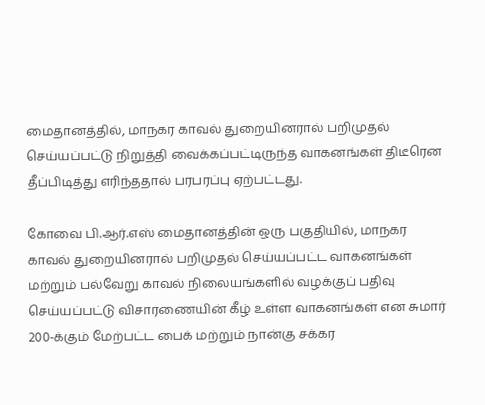மைதானத்தில், மாநகர காவல் துறையினரால் பறிமுதல் செய்யப்பட்டு நிறுத்தி வைக்கப்பட்டிருந்த வாகனங்கள் திடீரென தீப்பிடித்து எரிந்ததால் பரபரப்பு ஏற்பட்டது.

கோவை பி.ஆர்.எஸ் மைதானத்தின் ஒரு பகுதியில், மாநகர காவல் துறையினரால் பறிமுதல் செய்யப்பட்ட வாகனங்கள் மற்றும் பல்வேறு காவல் நிலையங்களில் வழக்குப் பதிவு செய்யப்பட்டு விசாரணையின் கீழ் உள்ள வாகனங்கள் என சுமார் 200-க்கும் மேற்பட்ட பைக் மற்றும் நான்கு சக்கர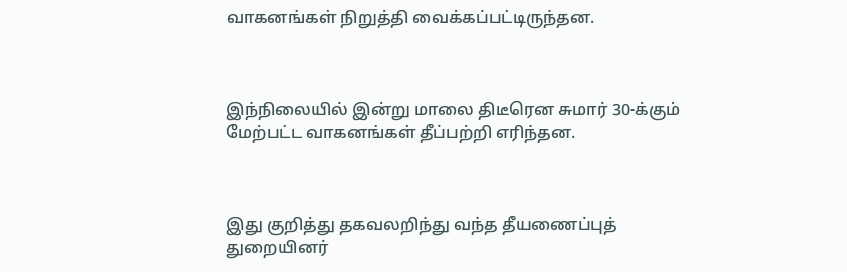வாகனங்கள் நிறுத்தி வைக்கப்பட்டிருந்தன.



இந்நிலையில் இன்று மாலை திடீரென சுமார் 30-க்கும் மேற்பட்ட வாகனங்கள் தீப்பற்றி எரிந்தன.



இது குறித்து தகவலறிந்து வந்த தீயணைப்புத் துறையினர்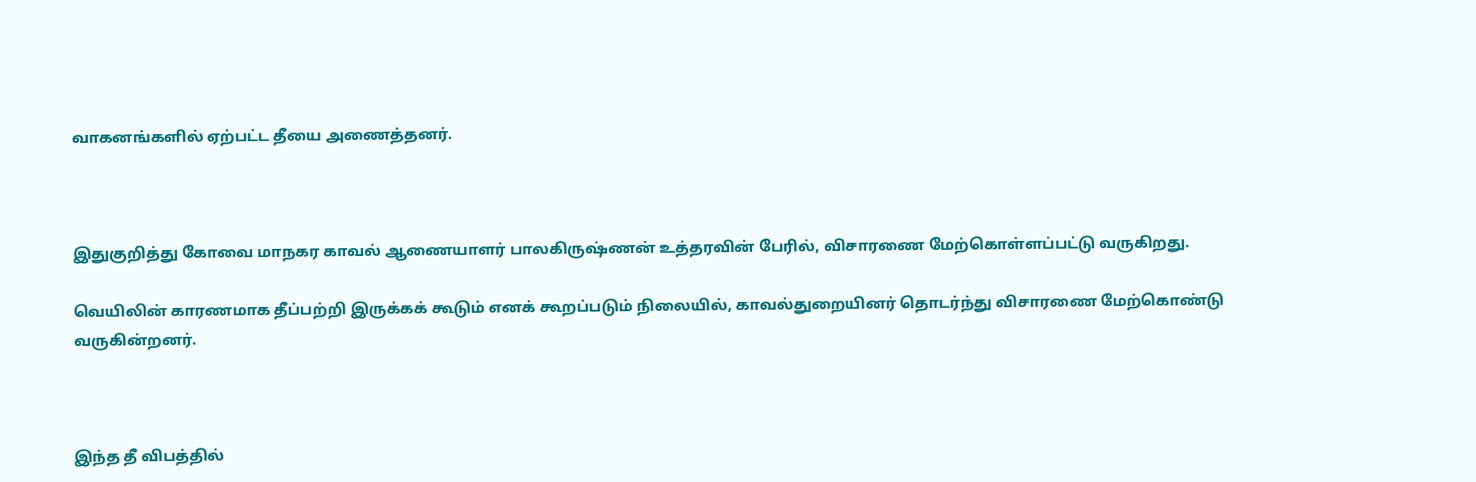வாகனங்களில் ஏற்பட்ட தீயை அணைத்தனர்.



இதுகுறித்து கோவை மாநகர காவல் ஆணையாளர் பாலகிருஷ்ணன் உத்தரவின் பேரில், விசாரணை மேற்கொள்ளப்பட்டு வருகிறது.

வெயிலின் காரணமாக தீப்பற்றி இருக்கக் கூடும் எனக் கூறப்படும் நிலையில், காவல்துறையினர் தொடர்ந்து விசாரணை மேற்கொண்டு வருகின்றனர்.



இந்த தீ விபத்தில்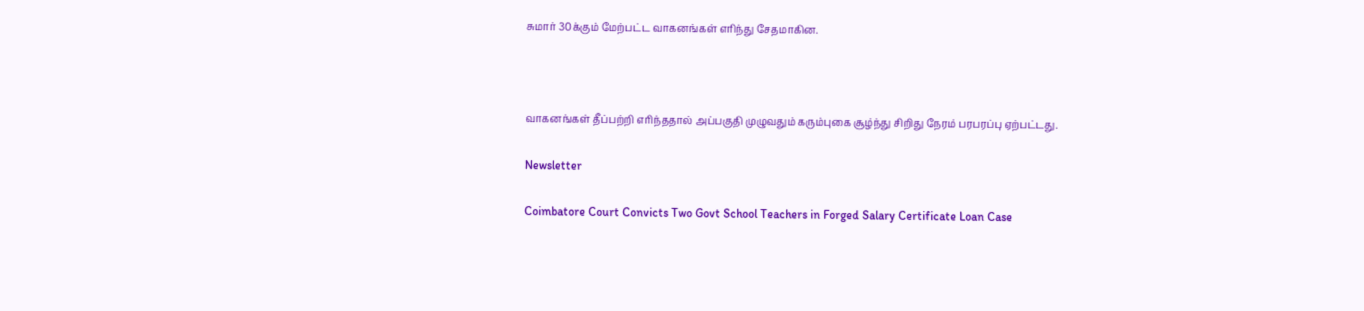சுமார் 30க்கும் மேற்பட்ட வாகனங்கள் எரிந்து சேதமாகின.



வாகனங்கள் தீப்பற்றி எரிந்ததால் அப்பகுதி முழுவதும் கரும்புகை சூழ்ந்து சிறிது நேரம் பரபரப்பு ஏற்பட்டது.

Newsletter

Coimbatore Court Convicts Two Govt School Teachers in Forged Salary Certificate Loan Case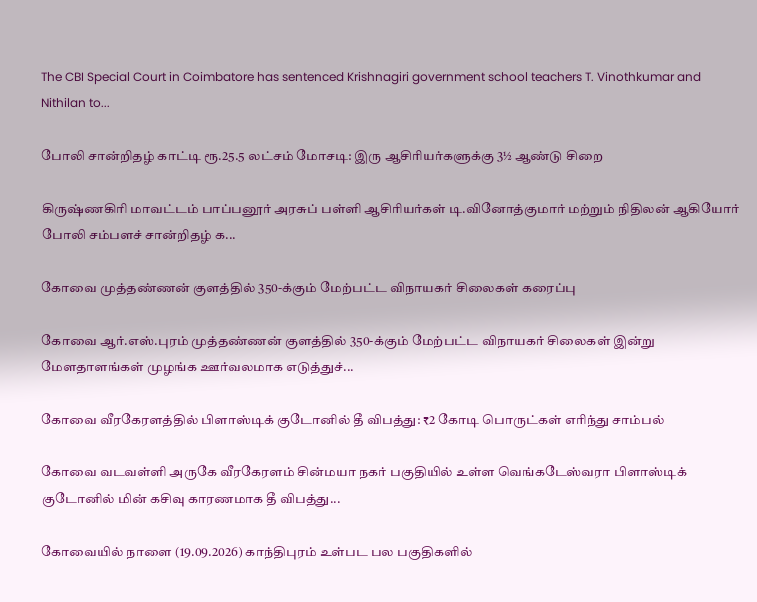The CBI Special Court in Coimbatore has sentenced Krishnagiri government school teachers T. Vinothkumar and Nithilan to...

போலி சான்றிதழ் காட்டி ரூ.25.5 லட்சம் மோசடி: இரு ஆசிரியர்களுக்கு 3½ ஆண்டு சிறை

கிருஷ்ணகிரி மாவட்டம் பாப்பனூர் அரசுப் பள்ளி ஆசிரியர்கள் டி.வினோத்குமார் மற்றும் நிதிலன் ஆகியோர் போலி சம்பளச் சான்றிதழ் க...

கோவை முத்தண்ணன் குளத்தில் 350-க்கும் மேற்பட்ட விநாயகர் சிலைகள் கரைப்பு

கோவை ஆர்.எஸ்.புரம் முத்தண்ணன் குளத்தில் 350-க்கும் மேற்பட்ட விநாயகர் சிலைகள் இன்று மேளதாளங்கள் முழங்க ஊர்வலமாக எடுத்துச்...

கோவை வீரகேரளத்தில் பிளாஸ்டிக் குடோனில் தீ விபத்து: ₹2 கோடி பொருட்கள் எரிந்து சாம்பல்

கோவை வடவள்ளி அருகே வீரகேரளம் சின்மயா நகர் பகுதியில் உள்ள வெங்கடேஸ்வரா பிளாஸ்டிக் குடோனில் மின் கசிவு காரணமாக தீ விபத்து...

கோவையில் நாளை (19.09.2026) காந்திபுரம் உள்பட பல பகுதிகளில்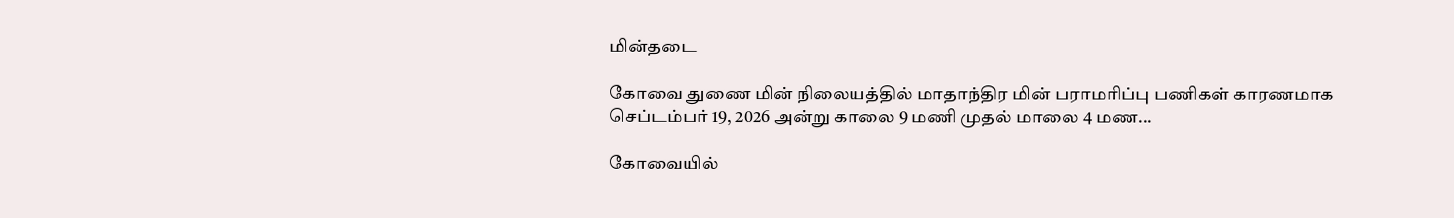மின்தடை

கோவை துணை மின் நிலையத்தில் மாதாந்திர மின் பராமரிப்பு பணிகள் காரணமாக செப்டம்பர் 19, 2026 அன்று காலை 9 மணி முதல் மாலை 4 மண...

கோவையில்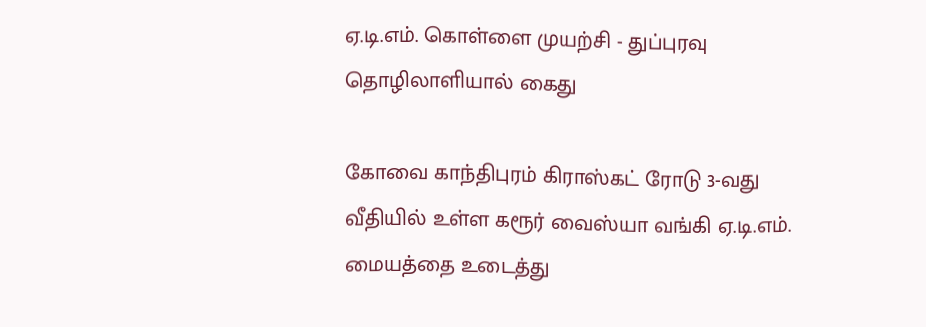ஏ.டி.எம். கொள்ளை முயற்சி - துப்புரவு தொழிலாளியால் கைது

கோவை காந்திபுரம் கிராஸ்கட் ரோடு 3-வது வீதியில் உள்ள கரூர் வைஸ்யா வங்கி ஏ.டி.எம். மையத்தை உடைத்து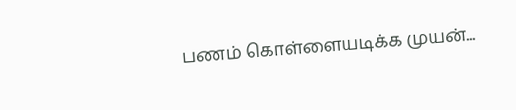பணம் கொள்ளையடிக்க முயன்...